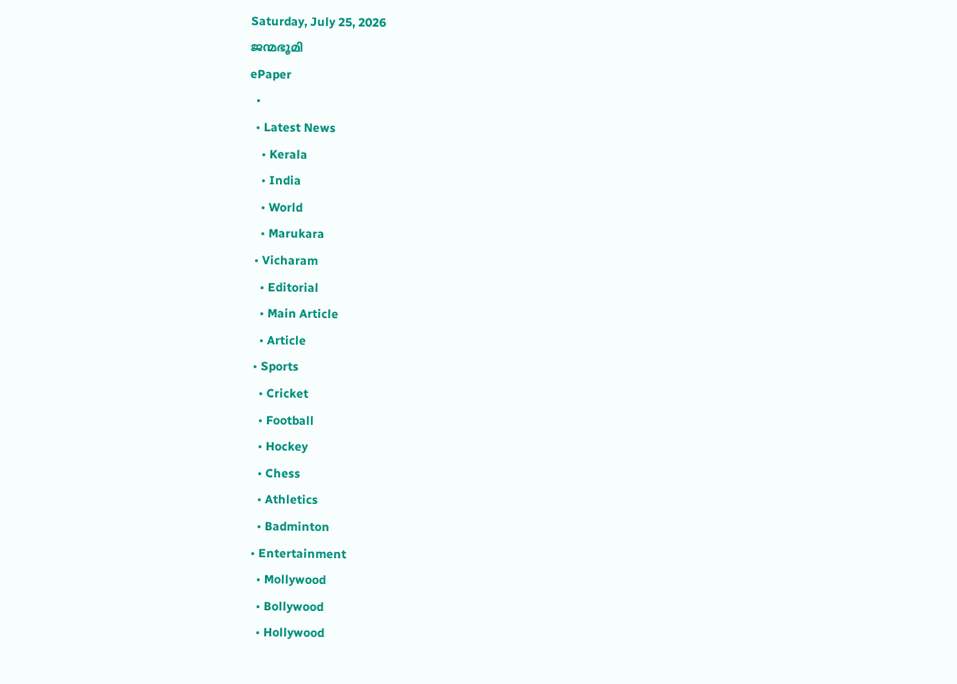Saturday, July 25, 2026
ജന്മഭൂമി
ePaper
  •
  • Latest News
    • Kerala
    • India
    • World
    • Marukara
  • Vicharam
    • Editorial
    • Main Article
    • Article
  • Sports
    • Cricket
    • Football
    • Hockey
    • Chess
    • Athletics
    • Badminton
  • Entertainment
    • Mollywood
    • Bollywood
    • Hollywood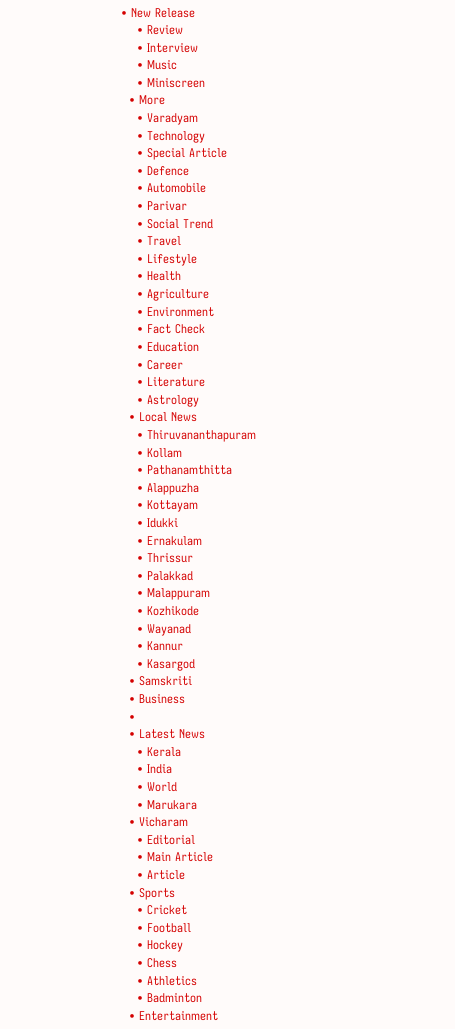• New Release
    • Review
    • Interview
    • Music
    • Miniscreen
  • More
    • Varadyam
    • Technology
    • Special Article
    • Defence
    • Automobile
    • Parivar
    • Social Trend
    • Travel
    • Lifestyle
    • Health
    • Agriculture
    • Environment
    • Fact Check
    • Education
    • Career
    • Literature
    • Astrology
  • Local News
    • Thiruvananthapuram
    • Kollam
    • Pathanamthitta
    • Alappuzha
    • Kottayam
    • Idukki
    • Ernakulam
    • Thrissur
    • Palakkad
    • Malappuram
    • Kozhikode
    • Wayanad
    • Kannur
    • Kasargod
  • Samskriti
  • Business
  •
  • Latest News
    • Kerala
    • India
    • World
    • Marukara
  • Vicharam
    • Editorial
    • Main Article
    • Article
  • Sports
    • Cricket
    • Football
    • Hockey
    • Chess
    • Athletics
    • Badminton
  • Entertainment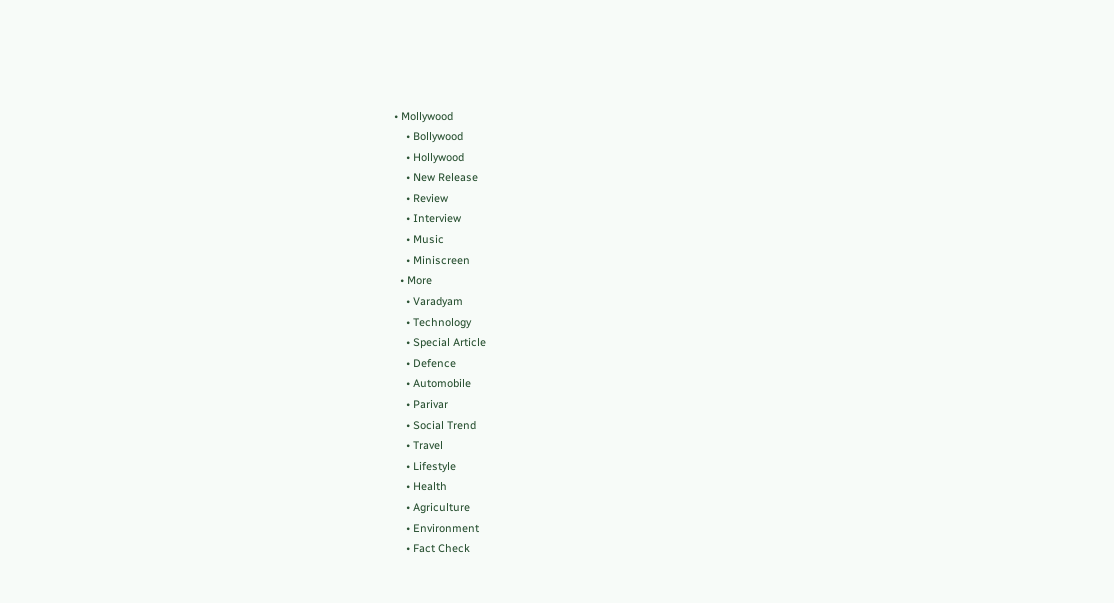• Mollywood
    • Bollywood
    • Hollywood
    • New Release
    • Review
    • Interview
    • Music
    • Miniscreen
  • More
    • Varadyam
    • Technology
    • Special Article
    • Defence
    • Automobile
    • Parivar
    • Social Trend
    • Travel
    • Lifestyle
    • Health
    • Agriculture
    • Environment
    • Fact Check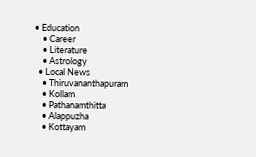• Education
    • Career
    • Literature
    • Astrology
  • Local News
    • Thiruvananthapuram
    • Kollam
    • Pathanamthitta
    • Alappuzha
    • Kottayam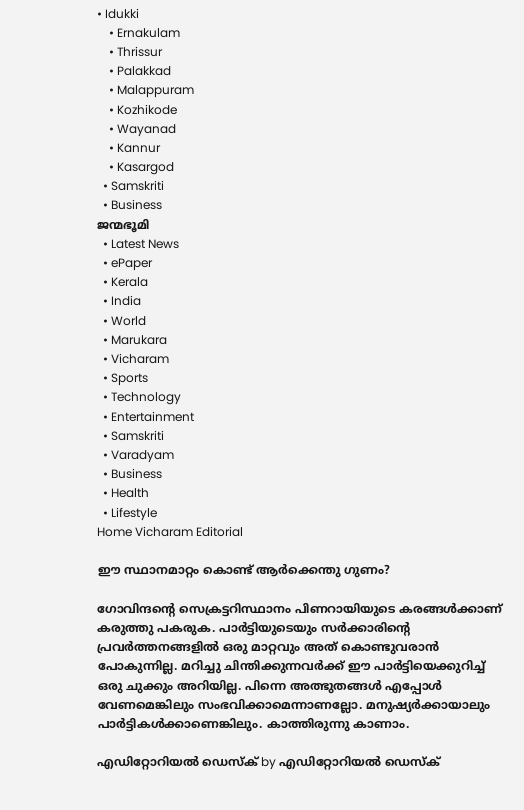• Idukki
    • Ernakulam
    • Thrissur
    • Palakkad
    • Malappuram
    • Kozhikode
    • Wayanad
    • Kannur
    • Kasargod
  • Samskriti
  • Business
ജന്മഭൂമി
  • Latest News
  • ePaper
  • Kerala
  • India
  • World
  • Marukara
  • Vicharam
  • Sports
  • Technology
  • Entertainment
  • Samskriti
  • Varadyam
  • Business
  • Health
  • Lifestyle
Home Vicharam Editorial

ഈ സ്ഥാനമാറ്റം കൊണ്ട് ആര്‍ക്കെന്തു ഗുണം?

ഗോവിന്ദന്റെ സെക്രട്ടറിസ്ഥാനം പിണറായിയുടെ കരങ്ങള്‍ക്കാണ് കരുത്തു പകരുക. പാര്‍ട്ടിയുടെയും സര്‍ക്കാരിന്റെ പ്രവര്‍ത്തനങ്ങളില്‍ ഒരു മാറ്റവും അത് കൊണ്ടുവരാന്‍ പോകുന്നില്ല. മറിച്ചു ചിന്തിക്കുന്നവര്‍ക്ക് ഈ പാര്‍ട്ടിയെക്കുറിച്ച് ഒരു ചുക്കും അറിയില്ല. പിന്നെ അത്ഭുതങ്ങള്‍ എപ്പോള്‍ വേണമെങ്കിലും സംഭവിക്കാമെന്നാണല്ലോ. മനുഷ്യര്‍ക്കായാലും പാര്‍ട്ടികള്‍ക്കാണെങ്കിലും. കാത്തിരുന്നു കാണാം.

എഡിറ്റോറിയൽ ഡെസ്ക് by എഡിറ്റോറിയൽ ഡെസ്ക്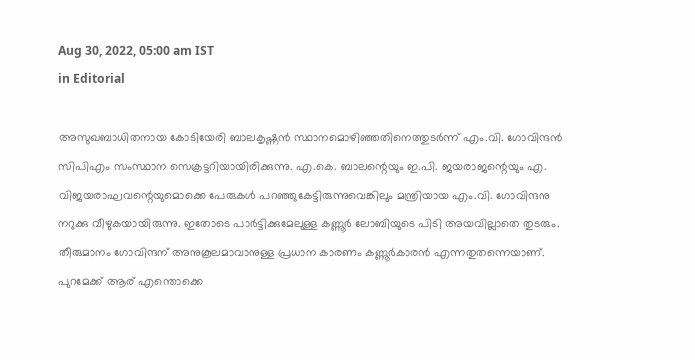Aug 30, 2022, 05:00 am IST
in Editorial

അസുഖബാധിതനായ കോടിയേരി ബാലകൃഷ്ണന്‍ സ്ഥാനമൊഴിഞ്ഞതിനെത്തുടര്‍ന്ന് എം.വി. ഗോവിന്ദന്‍ സിപിഎം സംസ്ഥാന സെക്രട്ടറിയായിരിക്കുന്നു. എ.കെ. ബാലന്റെയും ഇ.പി. ജയരാജന്റെയും എ. വിജയരാഘവന്റെയുമൊക്കെ പേരുകള്‍ പറഞ്ഞുകേട്ടിരുന്നുവെങ്കിലും മന്ത്രിയായ എം.വി. ഗോവിന്ദനു നറുക്കു വീഴുകയായിരുന്നു. ഇതോടെ പാര്‍ട്ടിക്കുമേലുള്ള കണ്ണൂര്‍ ലോബിയുടെ പിടി അയവില്ലാതെ തുടരും. തീരുമാനം ഗോവിന്ദന് അനുകൂലമാവാനുള്ള പ്രധാന കാരണം കണ്ണൂര്‍കാരന്‍ എന്നതുതന്നെയാണ്. പുറമേക്ക് ആര് എന്തൊക്കെ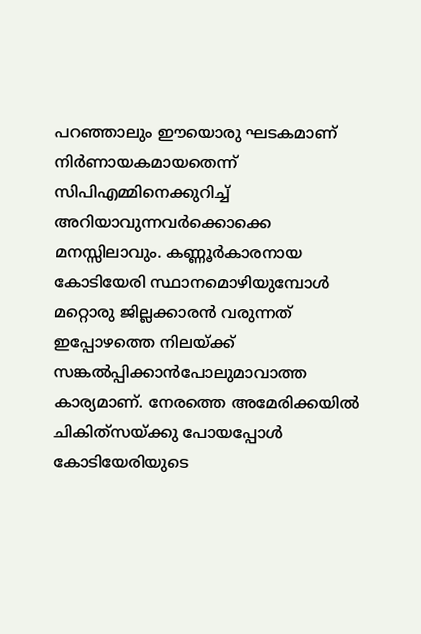പറഞ്ഞാലും ഈയൊരു ഘടകമാണ് നിര്‍ണായകമായതെന്ന് സിപിഎമ്മിനെക്കുറിച്ച് അറിയാവുന്നവര്‍ക്കൊക്കെ മനസ്സിലാവും. കണ്ണൂര്‍കാരനായ കോടിയേരി സ്ഥാനമൊഴിയുമ്പോള്‍ മറ്റൊരു ജില്ലക്കാരന്‍ വരുന്നത് ഇപ്പോഴത്തെ നിലയ്‌ക്ക് സങ്കല്‍പ്പിക്കാന്‍പോലുമാവാത്ത കാര്യമാണ്. നേരത്തെ അമേരിക്കയില്‍ ചികിത്‌സയ്‌ക്കു പോയപ്പോള്‍ കോടിയേരിയുടെ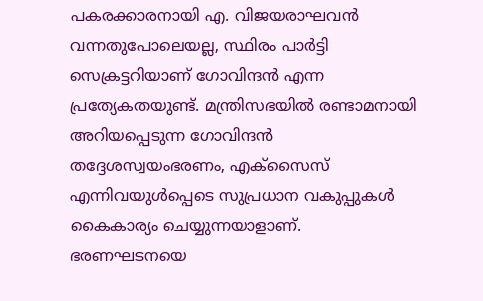പകരക്കാരനായി എ. വിജയരാഘവന്‍ വന്നതുപോലെയല്ല, സ്ഥിരം പാര്‍ട്ടി സെക്രട്ടറിയാണ് ഗോവിന്ദന്‍ എന്ന പ്രത്യേകതയുണ്ട്. മന്ത്രിസഭയില്‍ രണ്ടാമനായി അറിയപ്പെടുന്ന ഗോവിന്ദന്‍ തദ്ദേശസ്വയംഭരണം, എക്‌സൈസ് എന്നിവയുള്‍പ്പെടെ സുപ്രധാന വകുപ്പുകള്‍ കൈകാര്യം ചെയ്യുന്നയാളാണ്. ഭരണഘടനയെ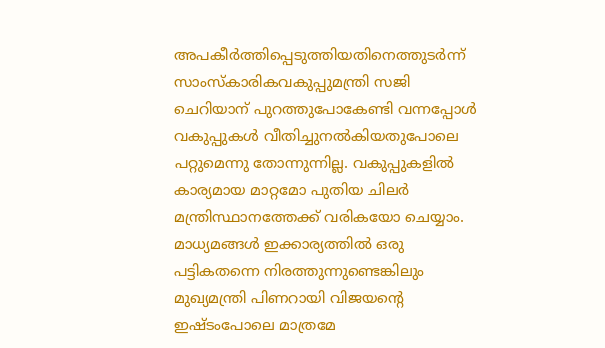അപകീര്‍ത്തിപ്പെടുത്തിയതിനെത്തുടര്‍ന്ന് സാംസ്‌കാരികവകുപ്പുമന്ത്രി സജി ചെറിയാന് പുറത്തുപോകേണ്ടി വന്നപ്പോള്‍ വകുപ്പുകള്‍ വീതിച്ചുനല്‍കിയതുപോലെ പറ്റുമെന്നു തോന്നുന്നില്ല. വകുപ്പുകളില്‍ കാര്യമായ മാറ്റമോ പുതിയ ചിലര്‍ മന്ത്രിസ്ഥാനത്തേക്ക് വരികയോ ചെയ്യാം. മാധ്യമങ്ങള്‍ ഇക്കാര്യത്തില്‍ ഒരു പട്ടികതന്നെ നിരത്തുന്നുണ്ടെങ്കിലും മുഖ്യമന്ത്രി പിണറായി വിജയന്റെ ഇഷ്ടംപോലെ മാത്രമേ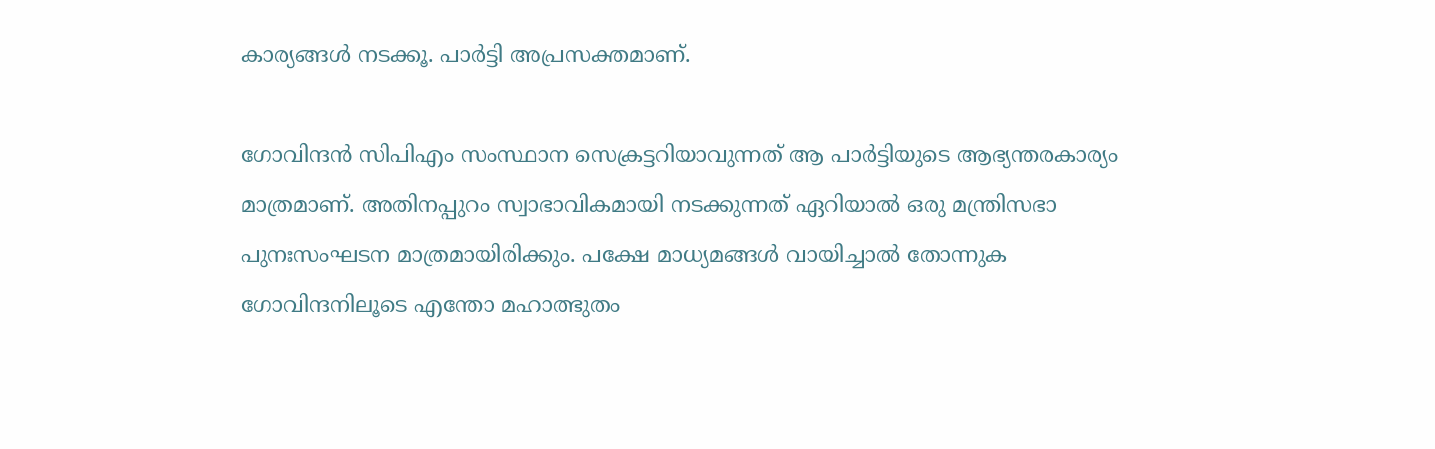കാര്യങ്ങള്‍ നടക്കൂ. പാര്‍ട്ടി അപ്രസക്തമാണ്.

ഗോവിന്ദന്‍ സിപിഎം സംസ്ഥാന സെക്രട്ടറിയാവുന്നത് ആ പാര്‍ട്ടിയുടെ ആഭ്യന്തരകാര്യം മാത്രമാണ്. അതിനപ്പുറം സ്വാഭാവികമായി നടക്കുന്നത് ഏറിയാല്‍ ഒരു മന്ത്രിസഭാ പുനഃസംഘടന മാത്രമായിരിക്കും. പക്ഷേ മാധ്യമങ്ങള്‍ വായിച്ചാല്‍ തോന്നുക ഗോവിന്ദനിലൂടെ എന്തോ മഹാത്ഭുതം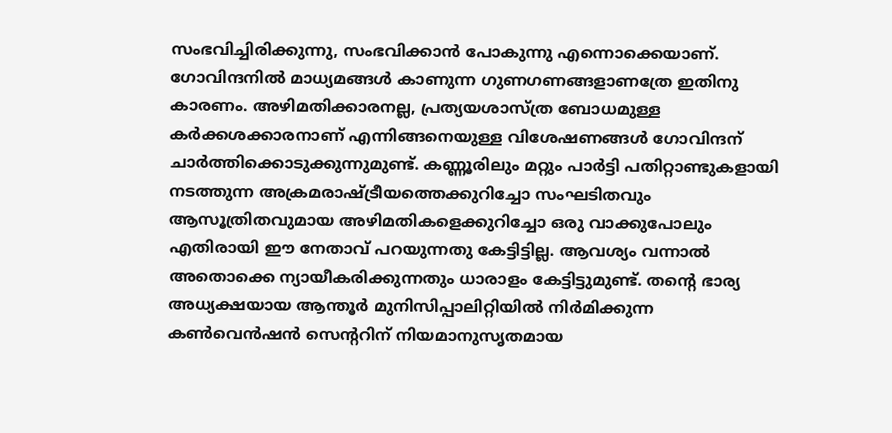സംഭവിച്ചിരിക്കുന്നു, സംഭവിക്കാന്‍ പോകുന്നു എന്നൊക്കെയാണ്. ഗോവിന്ദനില്‍ മാധ്യമങ്ങള്‍ കാണുന്ന ഗുണഗണങ്ങളാണത്രേ ഇതിനു കാരണം. അഴിമതിക്കാരനല്ല, പ്രത്യയശാസ്ത്ര ബോധമുള്ള കര്‍ക്കശക്കാരനാണ് എന്നിങ്ങനെയുള്ള വിശേഷണങ്ങള്‍ ഗോവിന്ദന് ചാര്‍ത്തിക്കൊടുക്കുന്നുമുണ്ട്. കണ്ണൂരിലും മറ്റും പാര്‍ട്ടി പതിറ്റാണ്ടുകളായി നടത്തുന്ന അക്രമരാഷ്‌ട്രീയത്തെക്കുറിച്ചോ സംഘടിതവും ആസൂത്രിതവുമായ അഴിമതികളെക്കുറിച്ചോ ഒരു വാക്കുപോലും എതിരായി ഈ നേതാവ് പറയുന്നതു കേട്ടിട്ടില്ല. ആവശ്യം വന്നാല്‍ അതൊക്കെ ന്യായീകരിക്കുന്നതും ധാരാളം കേട്ടിട്ടുമുണ്ട്. തന്റെ ഭാര്യ അധ്യക്ഷയായ ആന്തൂര്‍ മുനിസിപ്പാലിറ്റിയില്‍ നിര്‍മിക്കുന്ന കണ്‍വെന്‍ഷന്‍ സെന്ററിന് നിയമാനുസൃതമായ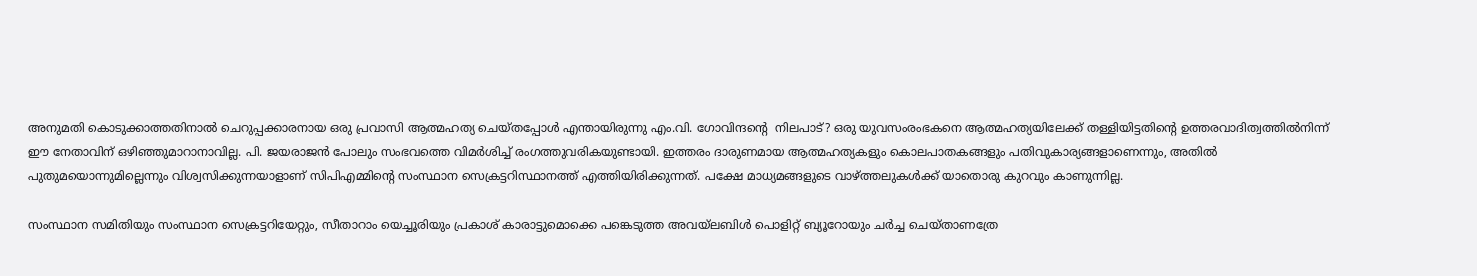അനുമതി കൊടുക്കാത്തതിനാല്‍ ചെറുപ്പക്കാരനായ ഒരു പ്രവാസി ആത്മഹത്യ ചെയ്തപ്പോള്‍ എന്തായിരുന്നു എം.വി. ഗോവിന്ദന്റെ  നിലപാട്? ഒരു യുവസംരംഭകനെ ആത്മഹത്യയിലേക്ക് തള്ളിയിട്ടതിന്റെ ഉത്തരവാദിത്വത്തില്‍നിന്ന് ഈ നേതാവിന് ഒഴിഞ്ഞുമാറാനാവില്ല. പി. ജയരാജന്‍ പോലും സംഭവത്തെ വിമര്‍ശിച്ച് രംഗത്തുവരികയുണ്ടായി. ഇത്തരം ദാരുണമായ ആത്മഹത്യകളും കൊലപാതകങ്ങളും പതിവുകാര്യങ്ങളാണെന്നും, അതില്‍ പുതുമയൊന്നുമില്ലെന്നും വിശ്വസിക്കുന്നയാളാണ് സിപിഎമ്മിന്റെ സംസ്ഥാന സെക്രട്ടറിസ്ഥാനത്ത് എത്തിയിരിക്കുന്നത്. പക്ഷേ മാധ്യമങ്ങളുടെ വാഴ്‌ത്തലുകള്‍ക്ക് യാതൊരു കുറവും കാണുന്നില്ല.

സംസ്ഥാന സമിതിയും സംസ്ഥാന സെക്രട്ടറിയേറ്റും, സീതാറാം യെച്ചൂരിയും പ്രകാശ് കാരാട്ടുമൊക്കെ പങ്കെടുത്ത അവയ്‌ലബിള്‍ പൊളിറ്റ് ബ്യൂറോയും ചര്‍ച്ച ചെയ്താണത്രേ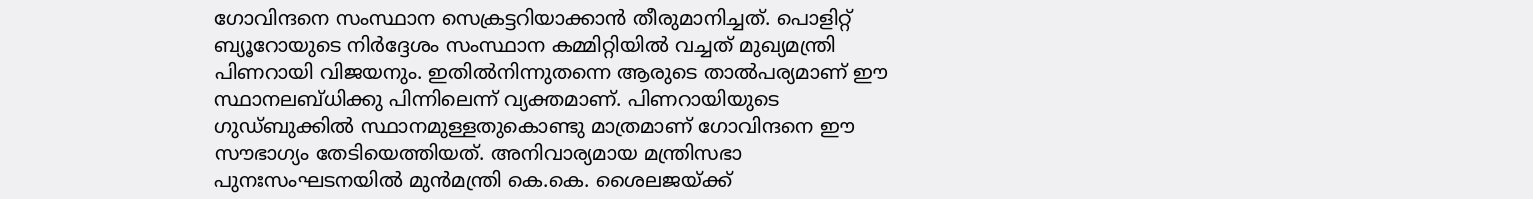ഗോവിന്ദനെ സംസ്ഥാന സെക്രട്ടറിയാക്കാന്‍ തീരുമാനിച്ചത്. പൊളിറ്റ് ബ്യൂറോയുടെ നിര്‍ദ്ദേശം സംസ്ഥാന കമ്മിറ്റിയില്‍ വച്ചത് മുഖ്യമന്ത്രി പിണറായി വിജയനും. ഇതില്‍നിന്നുതന്നെ ആരുടെ താല്‍പര്യമാണ് ഈ സ്ഥാനലബ്ധിക്കു പിന്നിലെന്ന് വ്യക്തമാണ്. പിണറായിയുടെ ഗുഡ്ബുക്കില്‍ സ്ഥാനമുള്ളതുകൊണ്ടു മാത്രമാണ് ഗോവിന്ദനെ ഈ സൗഭാഗ്യം തേടിയെത്തിയത്. അനിവാര്യമായ മന്ത്രിസഭാ പുനഃസംഘടനയില്‍ മുന്‍മന്ത്രി കെ.കെ. ശൈലജയ്‌ക്ക്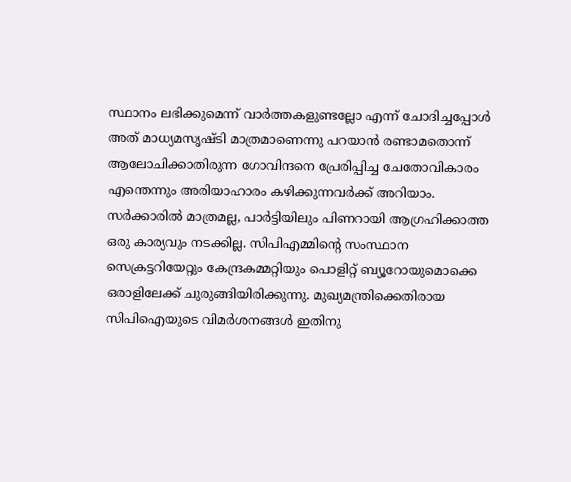സ്ഥാനം ലഭിക്കുമെന്ന് വാര്‍ത്തകളുണ്ടല്ലോ എന്ന് ചോദിച്ചപ്പോള്‍ അത് മാധ്യമസൃഷ്ടി മാത്രമാണെന്നു പറയാന്‍ രണ്ടാമതൊന്ന് ആലോചിക്കാതിരുന്ന ഗോവിന്ദനെ പ്രേരിപ്പിച്ച ചേതോവികാരം എന്തെന്നും അരിയാഹാരം കഴിക്കുന്നവര്‍ക്ക് അറിയാം. സര്‍ക്കാരില്‍ മാത്രമല്ല, പാര്‍ട്ടിയിലും പിണറായി ആഗ്രഹിക്കാത്ത ഒരു കാര്യവും നടക്കില്ല. സിപിഎമ്മിന്റെ സംസ്ഥാന സെക്രട്ടറിയേറ്റും കേന്ദ്രകമ്മറ്റിയും പൊളിറ്റ് ബ്യൂറോയുമൊക്കെ ഒരാളിലേക്ക് ചുരുങ്ങിയിരിക്കുന്നു. മുഖ്യമന്ത്രിക്കെതിരായ സിപിഐയുടെ വിമര്‍ശനങ്ങള്‍ ഇതിനു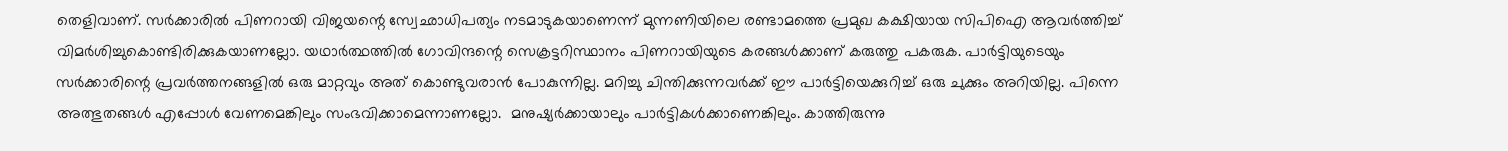തെളിവാണ്. സര്‍ക്കാരില്‍ പിണറായി വിജയന്റെ സ്വേഛാധിപത്യം നടമാടുകയാണെന്ന് മുന്നണിയിലെ രണ്ടാമത്തെ പ്രമുഖ കക്ഷിയായ സിപിഐ ആവര്‍ത്തിച്ച് വിമര്‍ശിച്ചുകൊണ്ടിരിക്കുകയാണല്ലോ. യഥാര്‍ത്ഥത്തില്‍ ഗോവിന്ദന്റെ സെക്രട്ടറിസ്ഥാനം പിണറായിയുടെ കരങ്ങള്‍ക്കാണ് കരുത്തു പകരുക. പാര്‍ട്ടിയുടെയും സര്‍ക്കാരിന്റെ പ്രവര്‍ത്തനങ്ങളില്‍ ഒരു മാറ്റവും അത് കൊണ്ടുവരാന്‍ പോകുന്നില്ല. മറിച്ചു ചിന്തിക്കുന്നവര്‍ക്ക് ഈ പാര്‍ട്ടിയെക്കുറിച്ച് ഒരു ചുക്കും അറിയില്ല. പിന്നെ അത്ഭുതങ്ങള്‍ എപ്പോള്‍ വേണമെങ്കിലും സംഭവിക്കാമെന്നാണല്ലോ.  മനുഷ്യര്‍ക്കായാലും പാര്‍ട്ടികള്‍ക്കാണെങ്കിലും. കാത്തിരുന്നു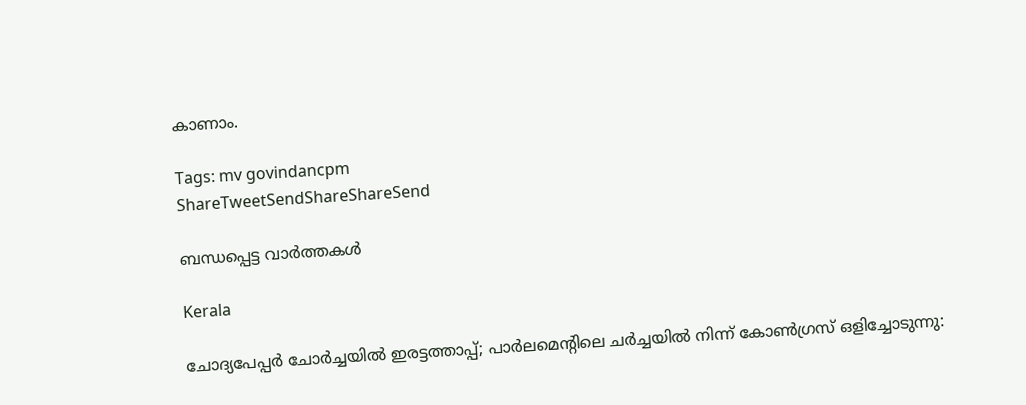കാണാം.

Tags: mv govindancpm
ShareTweetSendShareShareSend

ബന്ധപ്പെട്ട വാര്‍ത്തകള്‍

Kerala

ചോദ്യപേപ്പര്‍ ചോര്‍ച്ചയില്‍ ഇരട്ടത്താപ്പ്; പാര്‍ലമെന്റിലെ ചര്‍ച്ചയില്‍ നിന്ന് കോണ്‍ഗ്രസ് ഒളിച്ചോടുന്നു: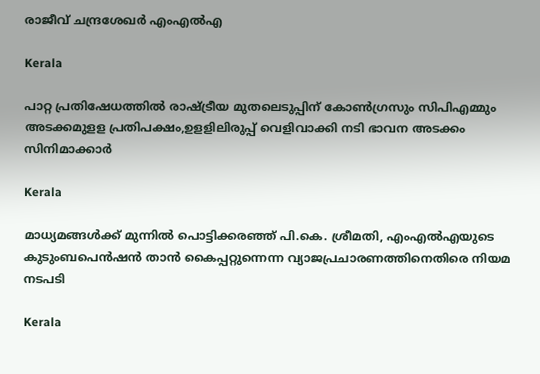രാജീവ് ചന്ദ്രശേഖര്‍ എംഎല്‍എ

Kerala

പാറ്റ പ്രതിഷേധത്തില്‍ രാഷ്‌ട്രീയ മുതലെടുപ്പിന് കോണ്‍ഗ്രസും സിപിഎമ്മും അടക്കമുളള പ്രതിപക്ഷം,ഉളളിലിരുപ്പ് വെളിവാക്കി നടി ഭാവന അടക്കം സിനിമാക്കാര്‍

Kerala

മാധ്യമങ്ങൾക്ക് മുന്നിൽ പൊട്ടിക്കരഞ്ഞ് പി.കെ. ശ്രീമതി, എംഎൽഎയുടെ കുടുംബപെൻഷൻ താൻ കൈപ്പറ്റുന്നെന്ന വ്യാജപ്രചാരണത്തിനെതിരെ നിയമ നടപടി

Kerala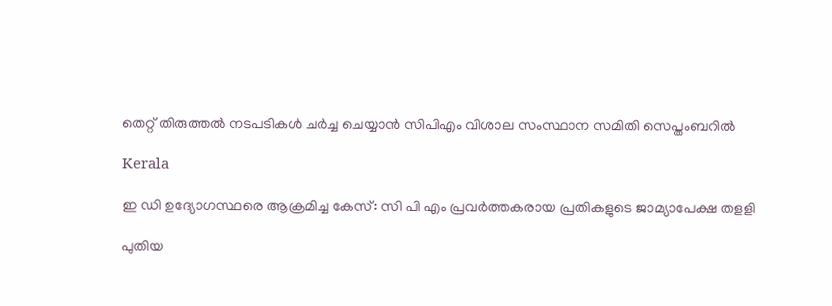തെറ്റ് തിരുത്തല്‍ നടപടികള്‍ ചര്‍ച്ച ചെയ്യാന്‍ സിപിഎം വിശാല സംസ്ഥാന സമിതി സെപ്തംബറില്‍

Kerala

ഇ ഡി ഉദ്യോഗസ്ഥരെ ആക്രമിച്ച കേസ്: സി പി എം പ്രവര്‍ത്തകരായ പ്രതികളുടെ ജാമ്യാപേക്ഷ തളളി

പുതിയ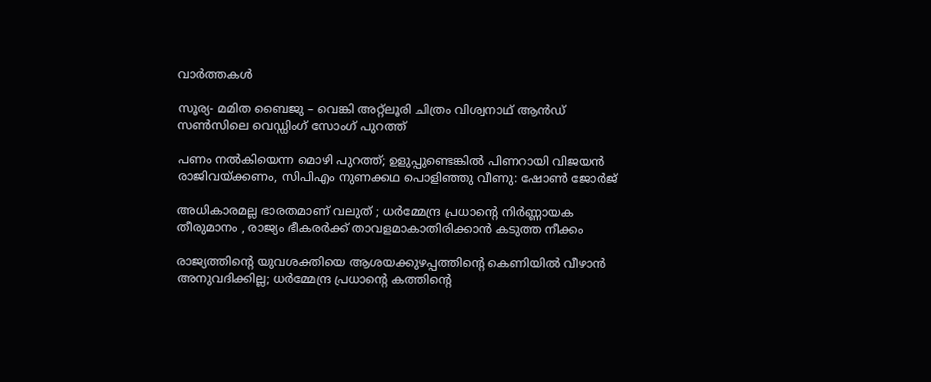വാര്‍ത്തകള്‍

സൂര്യ- മമിത ബൈജു – വെങ്കി അറ്റ്ലൂരി ചിത്രം വിശ്വനാഥ് ആൻഡ് സൺസിലെ വെഡ്ഡിംഗ് സോംഗ് പുറത്ത്

പണം നൽകിയെന്ന മൊഴി പുറത്ത്; ഉളുപ്പുണ്ടെങ്കിൽ പിണറായി വിജയൻ രാജിവയ്‌ക്കണം, സിപിഎം നുണക്കഥ പൊളിഞ്ഞു വീണു: ഷോൺ ജോർജ്

അധികാരമല്ല ഭാരതമാണ് വലുത് ; ധർമ്മേന്ദ്ര പ്രധാന്റെ നിർണ്ണായക തീരുമാനം , രാജ്യം ഭീകരർക്ക് താവളമാകാതിരിക്കാൻ കടുത്ത നീക്കം

രാജ്യത്തിന്റെ യുവശക്തിയെ ആശയക്കുഴപ്പത്തിന്റെ കെണിയിൽ വീഴാൻ അനുവദിക്കില്ല; ധർമ്മേന്ദ്ര പ്രധാന്റെ കത്തിന്റെ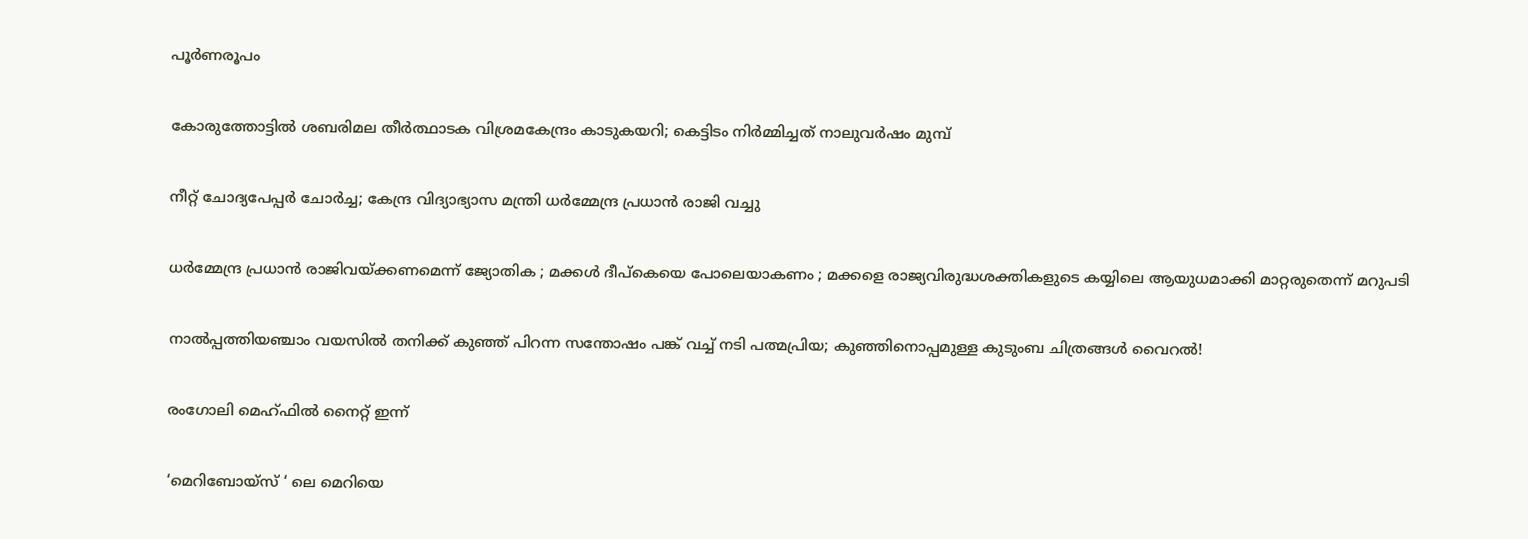പൂർണരൂപം

കോരുത്തോട്ടില്‍ ശബരിമല തീര്‍ത്ഥാടക വിശ്രമകേന്ദ്രം കാടുകയറി; കെട്ടിടം നിര്‍മ്മിച്ചത് നാലുവര്‍ഷം മുമ്പ്

നീറ്റ് ചോദ്യപേപ്പർ ചോർച്ച; കേന്ദ്ര വിദ്യാഭ്യാസ മന്ത്രി ധർമ്മേന്ദ്ര പ്രധാൻ രാജി വച്ചു

ധർമ്മേന്ദ്ര പ്രധാൻ രാജിവയ്‌ക്കണമെന്ന് ജ്യോതിക ; മക്കൾ ദീപ്കെയെ പോലെയാകണം ; മക്കളെ രാജ്യവിരുദ്ധശക്തികളുടെ കയ്യിലെ ആയുധമാക്കി മാറ്റരുതെന്ന് മറുപടി

നാൽപ്പത്തിയഞ്ചാം വയസിൽ തനിക്ക് കുഞ്ഞ് പിറന്ന സന്തോഷം പങ്ക് വച്ച് നടി പത്മപ്രിയ; കുഞ്ഞിനൊപ്പമുള്ള കുടുംബ ചിത്രങ്ങൾ വൈറൽ!

രംഗോലി മെഹ്ഫിൽ നൈറ്റ് ഇന്ന്

‘മെറിബോയ്സ് ‘ ലെ മെറിയെ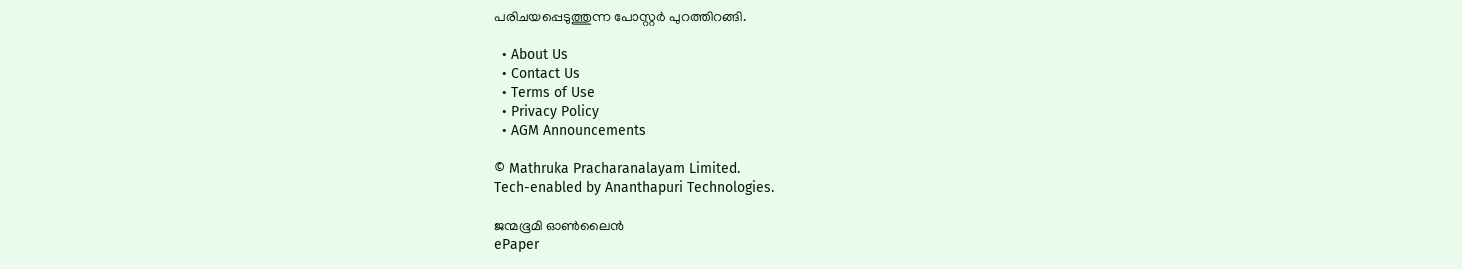പരിചയപ്പെടുത്തുന്ന പോസ്റ്റർ പുറത്തിറങ്ങി.

  • About Us
  • Contact Us
  • Terms of Use
  • Privacy Policy
  • AGM Announcements

© Mathruka Pracharanalayam Limited.
Tech-enabled by Ananthapuri Technologies.

ജന്മഭൂമി ഓണ്‍ലൈന്‍
ePaper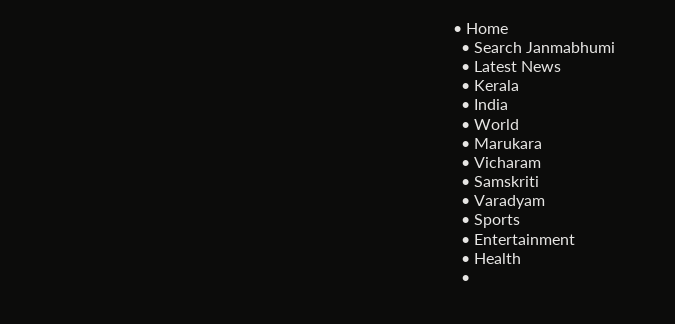• Home
  • Search Janmabhumi
  • Latest News
  • Kerala
  • India
  • World
  • Marukara
  • Vicharam
  • Samskriti
  • Varadyam
  • Sports
  • Entertainment
  • Health
  •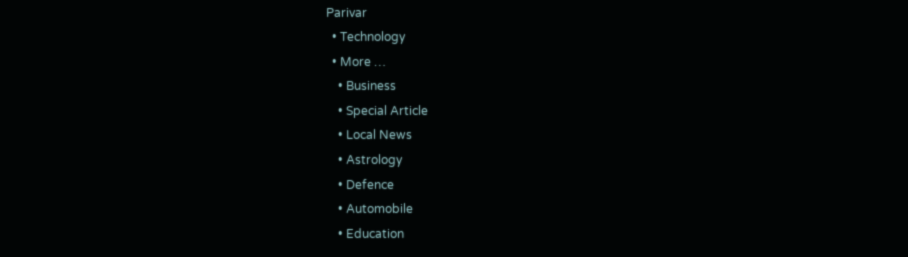Parivar
  • Technology
  • More …
    • Business
    • Special Article
    • Local News
    • Astrology
    • Defence
    • Automobile
    • Education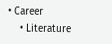• Career
    • Literature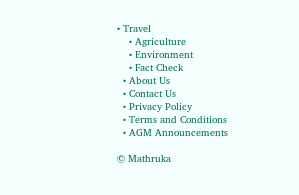• Travel
    • Agriculture
    • Environment
    • Fact Check
  • About Us
  • Contact Us
  • Privacy Policy
  • Terms and Conditions
  • AGM Announcements

© Mathruka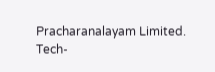Pracharanalayam Limited.
Tech-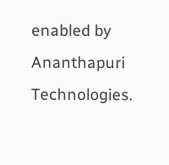enabled by Ananthapuri Technologies.